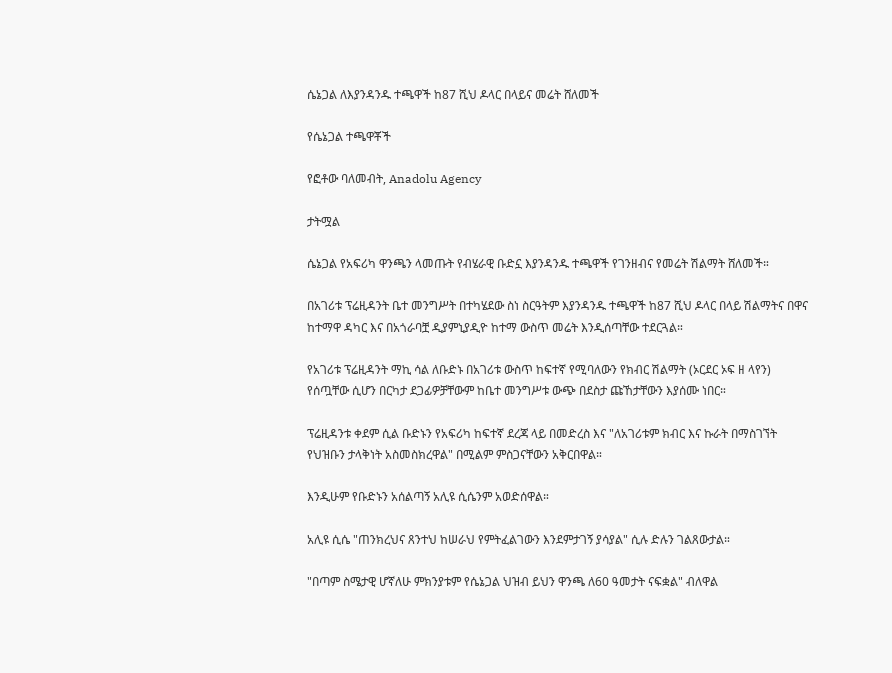ሴኔጋል ለእያንዳንዱ ተጫዋች ከ87 ሺህ ዶላር በላይና መሬት ሸለመች

የሴኔጋል ተጫዋቾች

የፎቶው ባለመብት, Anadolu Agency

ታትሟል

ሴኔጋል የአፍሪካ ዋንጫን ላመጡት የብሄራዊ ቡድኗ እያንዳንዱ ተጫዋች የገንዘብና የመሬት ሽልማት ሸለመች።

በአገሪቱ ፕሬዚዳንት ቤተ መንግሥት በተካሄደው ስነ ስርዓትም እያንዳንዱ ተጫዋች ከ87 ሺህ ዶላር በላይ ሽልማትና በዋና ከተማዋ ዳካር እና በአጎራባቿ ዲያምኒያዲዮ ከተማ ውስጥ መሬት እንዲሰጣቸው ተደርጓል።

የአገሪቱ ፕሬዚዳንት ማኪ ሳል ለቡድኑ በአገሪቱ ውስጥ ከፍተኛ የሚባለውን የክብር ሽልማት (ኦርደር ኦፍ ዘ ላየን) የሰጧቸው ሲሆን በርካታ ደጋፊዎቻቸውም ከቤተ መንግሥቱ ውጭ በደስታ ጩኸታቸውን እያሰሙ ነበር።

ፕሬዚዳንቱ ቀደም ሲል ቡድኑን የአፍሪካ ከፍተኛ ደረጃ ላይ በመድረስ እና "ለአገሪቱም ክብር እና ኩራት በማስገኘት የህዝቡን ታላቅነት አስመስክረዋል" በሚልም ምስጋናቸውን አቅርበዋል።

እንዲሁም የቡድኑን አሰልጣኝ አሊዩ ሲሴንም አወድሰዋል።

አሊዩ ሲሴ "ጠንክረህና ጸንተህ ከሠራህ የምትፈልገውን እንደምታገኝ ያሳያል" ሲሉ ድሉን ገልጸውታል።

"በጣም ስሜታዊ ሆኛለሁ ምክንያቱም የሴኔጋል ህዝብ ይህን ዋንጫ ለ60 ዓመታት ናፍቋል" ብለዋል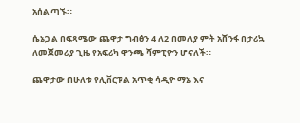አሰልጣኙ።

ሴኔጋል በፍጻሜው ጨዋታ ግብፅን 4 ለ2 በመለያ ምት አሸንፋ በታሪኳ ለመጀመሪያ ጊዜ የአፍሪካ ዋንጫ ሻምፒዮን ሆናለች።

ጨዋታው በሁለቱ የሊቨርፑል አጥቂ ሳዲዮ ማኔ እና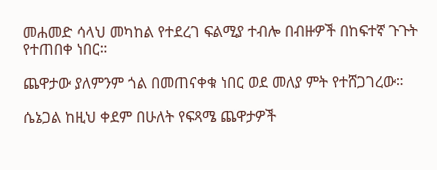መሐመድ ሳላህ መካከል የተደረገ ፍልሚያ ተብሎ በብዙዎች በከፍተኛ ጉጉት የተጠበቀ ነበር።

ጨዋታው ያለምንም ጎል በመጠናቀቁ ነበር ወደ መለያ ምት የተሸጋገረው።

ሴኔጋል ከዚህ ቀደም በሁለት የፍጻሜ ጨዋታዎች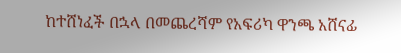ከተሸነፈች በኋላ በመጨረሻም የአፍሪካ ዋንጫ አሸናፊ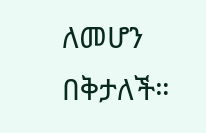ለመሆን በቅታለች።